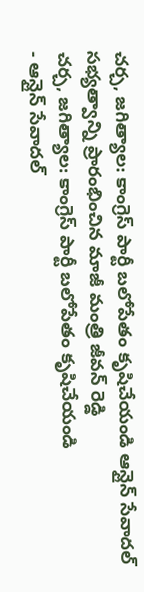చర్చ, జగిత్యాల: కాంగ్రెస్ పార్టీ బలోపేతం కృషిచేయండి ఆన్లైన్ సేవాదల్ సభ్యత్వాన్ని ప్రారంభించిన మాజీ మంత్రి జీవన్ రెడ్డి
చర్చ, జగిత్యాల: కాంగ్రెస్ పార్టీ బలోపేతం కృషిచేయండి
- ఆన్లైన్ సేవాదల్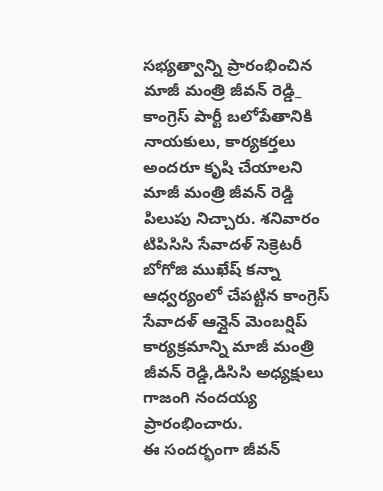సభ్యత్వాన్ని ప్రారంభించిన మాజీ మంత్రి జీవన్ రెడ్డి_
కాంగ్రెస్ పార్టీ బలోపేతానికి నాయకులు, కార్యకర్తలు అందరూ కృషి చేయాలని మాజీ మంత్రి జీవన్ రెడ్డి పిలుపు నిచ్చారు. శనివారం టిపిసిసి సేవాదళ్ సెక్రెటరీ బోగోజి ముఖేష్ కన్నా ఆధ్వర్యంలో చేపట్టిన కాంగ్రెస్ సేవాదళ్ ఆన్లైన్ మెంబర్షిప్ కార్యక్రమాన్ని మాజీ మంత్రి జీవన్ రెడ్డి,డిసిసి అధ్యక్షులు గాజంగి నందయ్య ప్రారంభించారు.
ఈ సందర్భంగా జీవన్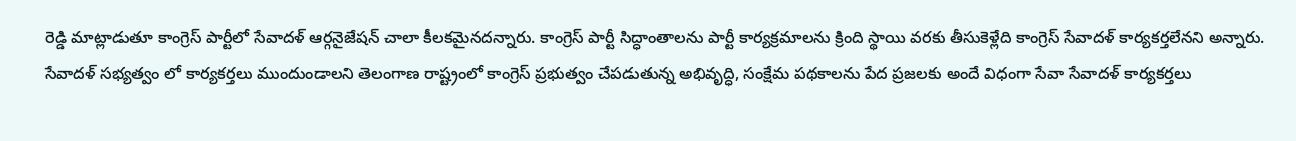రెడ్డి మాట్లాడుతూ కాంగ్రెస్ పార్టీలో సేవాదళ్ ఆర్గనైజేషన్ చాలా కీలకమైనదన్నారు. కాంగ్రెస్ పార్టీ సిద్ధాంతాలను పార్టీ కార్యక్రమాలను క్రింది స్థాయి వరకు తీసుకెళ్లేది కాంగ్రెస్ సేవాదళ్ కార్యకర్తలేనని అన్నారు. సేవాదళ్ సభ్యత్వం లో కార్యకర్తలు ముందుండాలని తెలంగాణ రాష్ట్రంలో కాంగ్రెస్ ప్రభుత్వం చేపడుతున్న అభివృద్ధి, సంక్షేమ పథకాలను పేద ప్రజలకు అందే విధంగా సేవా సేవాదళ్ కార్యకర్తలు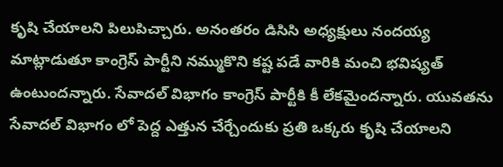కృషి చేయాలని పిలుపిచ్చారు. అనంతరం డిసిసి అధ్యక్షులు నందయ్య మాట్లాడుతూ కాంగ్రెస్ పార్టీని నమ్ముకొని కష్ట పడే వారికి మంచి భవిష్యత్ ఉంటుందన్నారు. సేవాదల్ విభాగం కాంగ్రెస్ పార్టీకి కీ లేకమైందన్నారు. యువతను సేవాదల్ విభాగం లో పెద్ద ఎత్తున చేర్చేందుకు ప్రతి ఒక్కరు కృషి చేయాలని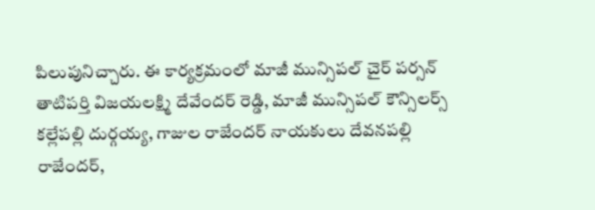పిలుపునిచ్చారు. ఈ కార్యక్రమంలో మాజీ మున్సిపల్ చైర్ పర్సన్
తాటిపర్తి విజయలక్ష్మి దేవేందర్ రెడ్డి, మాజీ మున్సిపల్ కౌన్సిలర్స్ కల్లేపల్లి దుర్గయ్య, గాజుల రాజేందర్ నాయకులు దేవనపల్లి రాజేందర్,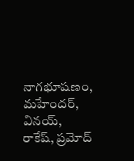నాగభూషణం, మహేందర్, వినయ్, రాకేష్, ప్రమోద్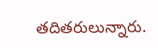తదితరులున్నారు.